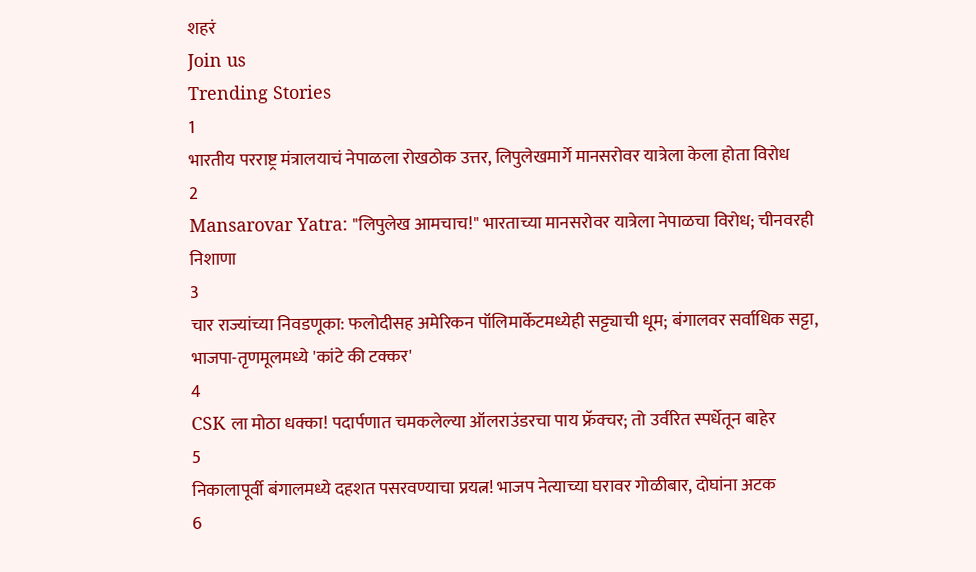शहरं
Join us
Trending Stories
1
भारतीय परराष्ट्र मंत्रालयाचं नेपाळला रोखठोक उत्तर, लिपुलेखमार्गे मानसरोवर यात्रेला केला होता विरोध
2
Mansarovar Yatra: "लिपुलेख आमचाच!" भारताच्या मानसरोवर यात्रेला नेपाळचा विरोध; चीनवरही निशाणा
3
चार राज्यांच्या निवडणूका: फलोदीसह अमेरिकन पॉलिमार्केटमध्येही सट्ट्याची धूम; बंगालवर सर्वाधिक सट्टा, भाजपा-तृणमूलमध्ये 'कांटे की टक्कर'
4
CSK ला मोठा धक्का! पदार्पणात चमकलेल्या ऑलराउंडरचा पाय फ्रॅक्चर; तो उर्वरित स्पर्धेतून बाहेर
5
निकालापूर्वी बंगालमध्ये दहशत पसरवण्याचा प्रयत्न! भाजप नेत्याच्या घरावर गोळीबार, दोघांना अटक
6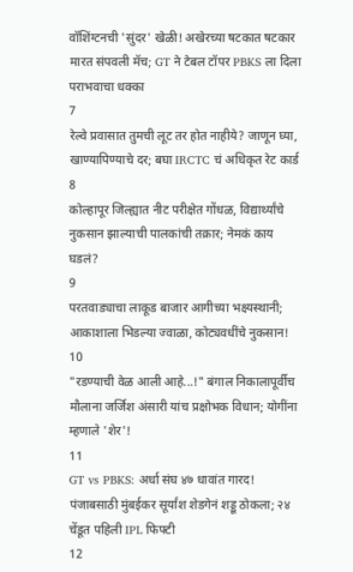वॉशिंग्टनची 'सुंदर' खेळी! अखेरच्या षटकात षटकार मारत संपवली मॅच; GT ने टेबल टॉपर PBKS ला दिला पराभवाचा धक्का
7
रेल्वे प्रवासात तुमची लूट तर होत नाहीये? जाणून घ्या, खाण्यापिण्याचे दर; बघा IRCTC चं अधिकृत रेट कार्ड
8
कोल्हापूर जिल्ह्यात नीट परीक्षेत गोंधळ, विद्यार्थ्यांचे नुकसान झाल्याची पालकांची तक्रार; नेमकं काय घडलं?
9
परतवाड्याचा लाकूड बाजार आगीच्या भक्ष्यस्थानी; आकाशाला भिडल्या ज्वाळा, कोट्यवधींचे नुकसान!
10
"रडण्याची वेळ आली आहे...!" बंगाल निकालापूर्वीच मौलाना जर्जिश अंसारी यांच प्रक्षोभक विधान; योगींना म्हणाले 'शेर'!
11
GT vs PBKS: अर्धा संघ ४७ धावांत गारद! पंजाबसाठी मुंबईकर सूर्यांश शेडगेनं शड्डू ठोकला; २४ चेंडूत पहिली IPL फिफ्टी
12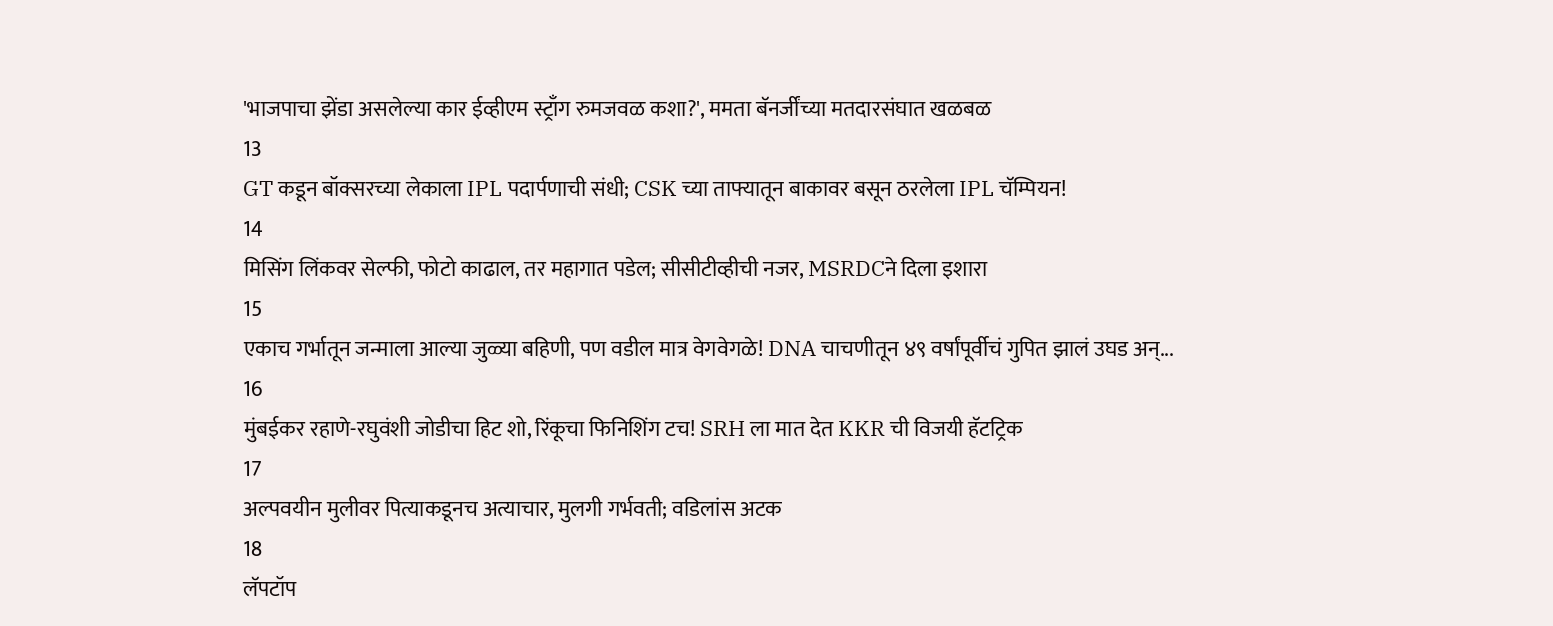'भाजपाचा झेंडा असलेल्या कार ईव्हीएम स्ट्राँग रुमजवळ कशा?', ममता बॅनर्जींच्या मतदारसंघात खळबळ
13
GT कडून बॉक्सरच्या लेकाला IPL पदार्पणाची संधी; CSK च्या ताफ्यातून बाकावर बसून ठरलेला IPL चॅम्पियन!
14
मिसिंग लिंकवर सेल्फी, फोटो काढाल, तर महागात पडेल; सीसीटीव्हीची नजर, MSRDCने दिला इशारा
15
एकाच गर्भातून जन्माला आल्या जुळ्या बहिणी, पण वडील मात्र वेगवेगळे! DNA चाचणीतून ४९ वर्षांपूर्वीचं गुपित झालं उघड अन्...
16
मुंबईकर रहाणे-रघुवंशी जोडीचा हिट शो, रिंकूचा फिनिशिंग टच! SRH ला मात देत KKR ची विजयी हॅटट्रिक
17
अल्पवयीन मुलीवर पित्याकडूनच अत्याचार, मुलगी गर्भवती; वडिलांस अटक
18
लॅपटॉप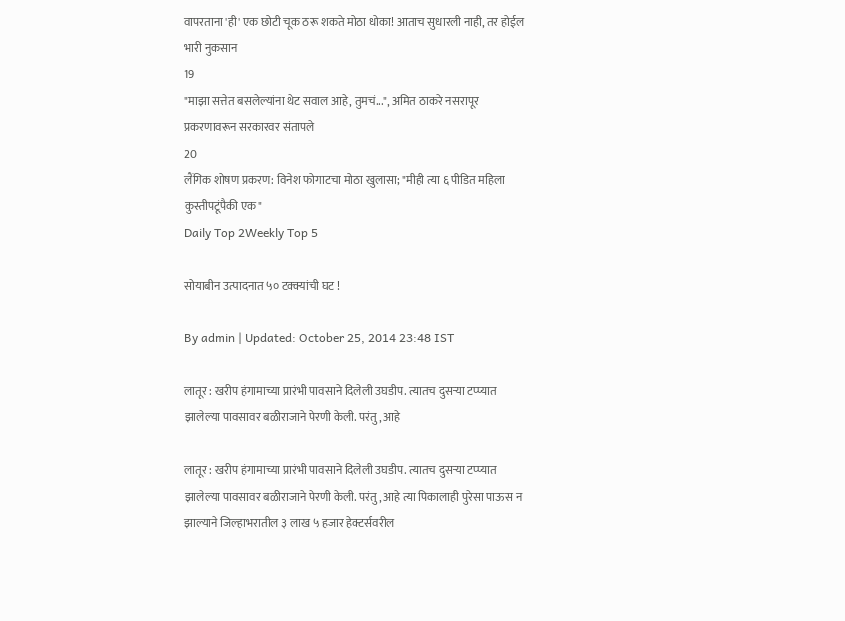वापरताना 'ही' एक छोटी चूक ठरू शकते मोठा धोका! आताच सुधारली नाही, तर होईल भारी नुकसान
19
"माझा सत्तेत बसलेल्यांना थेट सवाल आहे, तुमचं...", अमित ठाकरे नसरापूर प्रकरणावरून सरकारवर संतापले
20
लैंगिक शोषण प्रकरण: विनेश फोगाटचा मोठा खुलासा; "मीही त्या ६ पीडित महिला कुस्तीपटूंपैकी एक"
Daily Top 2Weekly Top 5

सोयाबीन उत्पादनात ५० टक्क्यांची घट !

By admin | Updated: October 25, 2014 23:48 IST

लातूर : खरीप हंगामाच्या प्रारंभी पावसाने दिलेली उघडीप. त्यातच दुसऱ्या टप्प्यात झालेल्या पावसावर बळीराजाने पेरणी केली. परंतु, आहे

लातूर : खरीप हंगामाच्या प्रारंभी पावसाने दिलेली उघडीप. त्यातच दुसऱ्या टप्प्यात झालेल्या पावसावर बळीराजाने पेरणी केली. परंतु, आहे त्या पिकालाही पुरेसा पाऊस न झाल्याने जिल्हाभरातील ३ लाख ५ हजार हेक्टर्सवरील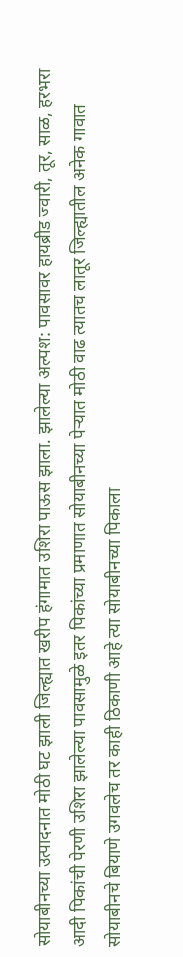सोयाबीनच्या उत्पादनात मोठी घट झाली जिल्ह्यात खरीप हंगामात उशिरा पाऊस झाला. झालेल्या अल्पश: पावसावर हायब्रीड ज्वारी, तूर, साळ, हरभरा आदी पिकांची पेरणी उशिरा झालेल्या पावसामुळे इतर पिकांच्या प्रमाणात सोयाबीनच्या पेऱ्यात मोठी वाढ त्यातच लातूर जिल्ह्यातील अनेक गावात सोयाबीनचे बियाणे उगवलेच तर काही ठिकाणी आहे त्या सोयाबीनच्या पिकाला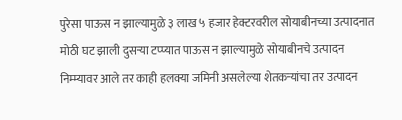पुरेसा पाऊस न झाल्यामुळे ३ लाख ५ हजार हेक्टरवरील सोयाबीनच्या उत्पादनात मोठी घट झाली दुसऱ्या टप्प्यात पाऊस न झाल्यामुळे सोयाबीनचे उत्पादन निम्म्यावर आले तर काही हलक्या जमिनी असलेल्या शेतकऱ्यांचा तर उत्पादन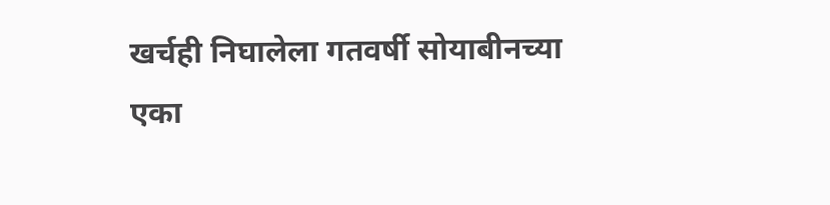खर्चही निघालेला गतवर्षी सोयाबीनच्या एका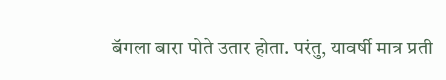बॅगला बारा पोते उतार होता. परंतु, यावर्षी मात्र प्रती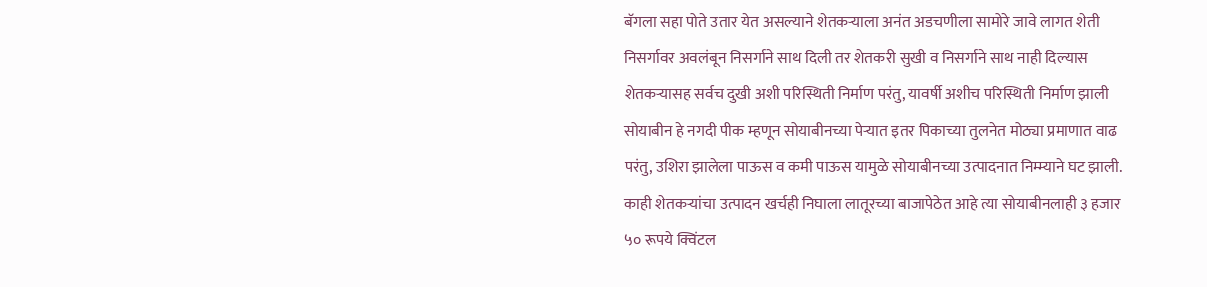बॅगला सहा पोते उतार येत असल्याने शेतकऱ्याला अनंत अडचणीला सामोरे जावे लागत शेती निसर्गावर अवलंबून निसर्गाने साथ दिली तर शेतकरी सुखी व निसर्गाने साथ नाही दिल्यास शेतकऱ्यासह सर्वच दुखी अशी परिस्थिती निर्माण परंतु, यावर्षी अशीच परिस्थिती निर्माण झाली सोयाबीन हे नगदी पीक म्हणून सोयाबीनच्या पेऱ्यात इतर पिकाच्या तुलनेत मोठ्या प्रमाणात वाढ परंतु, उशिरा झालेला पाऊस व कमी पाऊस यामुळे सोयाबीनच्या उत्पादनात निम्म्याने घट झाली. काही शेतकऱ्यांचा उत्पादन खर्चही निघाला लातूरच्या बाजापेठेत आहे त्या सोयाबीनलाही ३ हजार ५० रूपये क्विंटल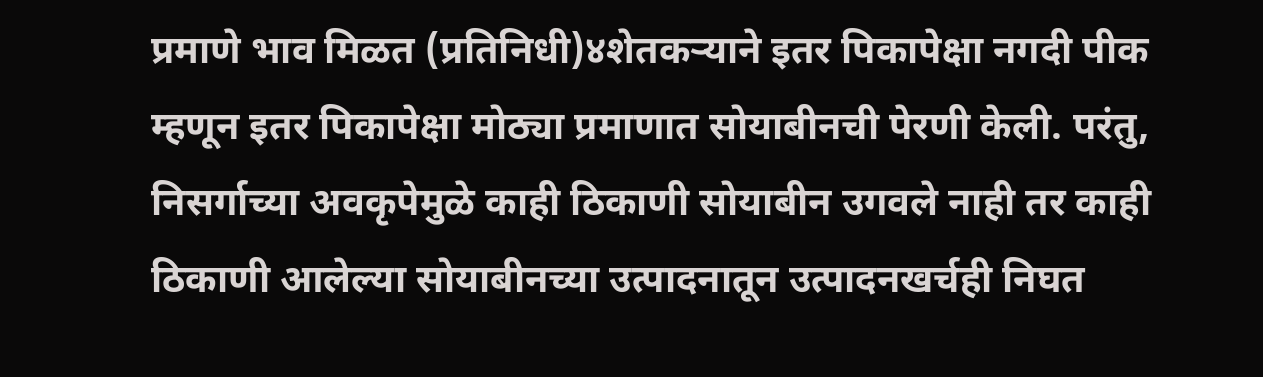प्रमाणे भाव मिळत (प्रतिनिधी)४शेतकऱ्याने इतर पिकापेक्षा नगदी पीक म्हणून इतर पिकापेक्षा मोठ्या प्रमाणात सोयाबीनची पेरणी केली. परंतु, निसर्गाच्या अवकृपेमुळे काही ठिकाणी सोयाबीन उगवले नाही तर काही ठिकाणी आलेल्या सोयाबीनच्या उत्पादनातून उत्पादनखर्चही निघत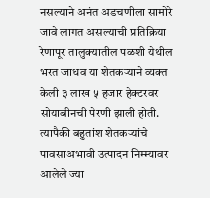नसल्याने अनंत अडचणीला सामोरे जावे लागत असल्याची प्रतिक्रिया रेणापूर तालुक्यातील पळशी येथील भरत जाधव या शेतकऱ्याने व्यक्त केली ३ लाख ५ हजार हेक्टरवर सोयाबीनची पेरणी झाली होती. त्यापैकी बहुतांश शेतकऱ्यांचे पावसाअभावी उत्पादन निम्म्यावर आलेले ज्या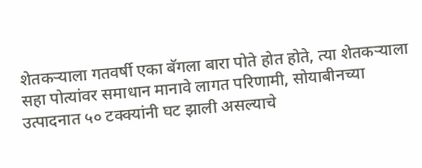शेतकऱ्याला गतवर्षी एका बॅगला बारा पोते होत होते, त्या शेतकऱ्याला सहा पोत्यांवर समाधान मानावे लागत परिणामी, सोयाबीनच्या उत्पादनात ५० टक्क्यांनी घट झाली असल्याचे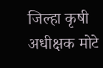जिल्हा कृषी अधीक्षक मोटे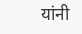यांनी